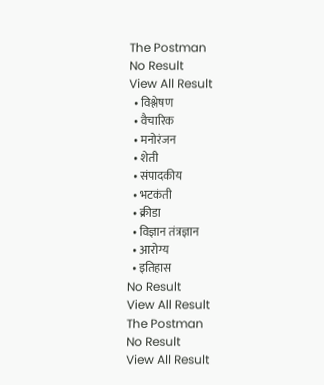The Postman
No Result
View All Result
  • विश्लेषण
  • वैचारिक
  • मनोरंजन
  • शेती
  • संपादकीय
  • भटकंती
  • क्रीडा
  • विज्ञान तंत्रज्ञान
  • आरोग्य
  • इतिहास
No Result
View All Result
The Postman
No Result
View All Result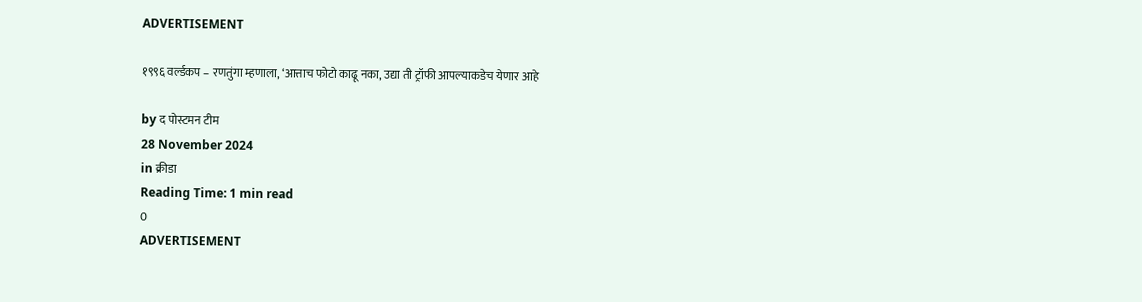ADVERTISEMENT

१९९६ वर्ल्डकप – रणतुंगा म्हणाला, ‘आत्ताच फोटो काढू नका, उद्या ती ट्रॉफी आपल्याकडेच येणार आहे

by द पोस्टमन टीम
28 November 2024
in क्रीडा
Reading Time: 1 min read
0
ADVERTISEMENT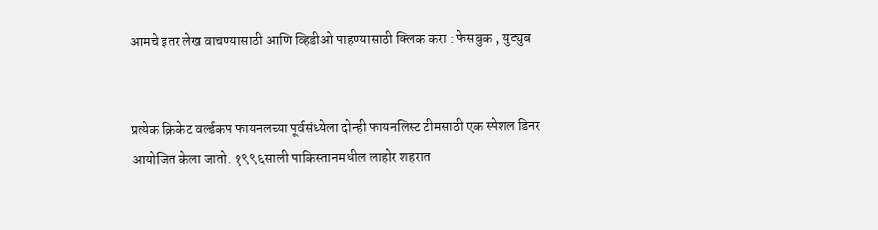आमचे इतर लेख वाचण्यासाठी आणि व्हिडीओ पाहण्यासाठी क्लिक करा : फेसबुक , युट्युब


प्रत्येक क्रिकेट वर्ल्डकप फायनलच्या पूर्वसंध्येला दोन्ही फायनलिस्ट टीमसाठी एक स्पेशल डिनर आयोजित केला जातो. १९९६साली पाकिस्तानमधील लाहोर शहरात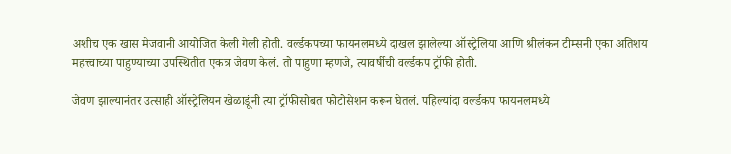अशीच एक खास मेजवानी आयोजित केली गेली होती. वर्ल्डकपच्या फायनलमध्ये दाखल झालेल्या ऑस्ट्रेलिया आणि श्रीलंकन टीम्सनी एका अतिशय महत्त्वाच्या पाहुण्याच्या उपस्थितीत एकत्र जेवण केलं. तो पाहुणा म्हणजे, त्यावर्षीची वर्ल्डकप ट्रॉफी होती.

जेवण झाल्यानंतर उत्साही ऑस्ट्रेलियन खेळाडूंनी त्या ट्रॉफीसोबत फोटोसेशन करून घेतलं. पहिल्यांदा वर्ल्डकप फायनलमध्ये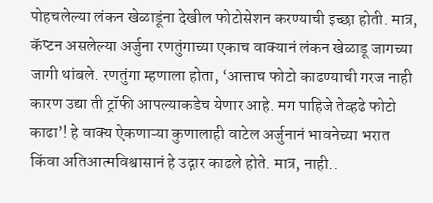पोहचलेल्या लंकन खेळाडूंना देखील फोटोसेशन करण्याची इच्छा होती. मात्र, कॅप्टन असलेल्या अर्जुना रणतुंगाच्या एकाच वाक्यानं लंकन खेळाडू जागच्या जागी थांबले. रणतुंगा म्हणाला होता, ‘आत्ताच फोटो काढण्याची गरज नाही कारण उद्या ती ट्रॉफी आपल्याकडेच येणार आहे. मग पाहिजे तेव्हढे फोटो काढा’! हे वाक्य ऐकणाऱ्या कुणालाही वाटेल अर्जुनानं भावनेच्या भरात किंवा अतिआत्मविश्वासानं हे उद्गार काढले होते. मात्र, नाही..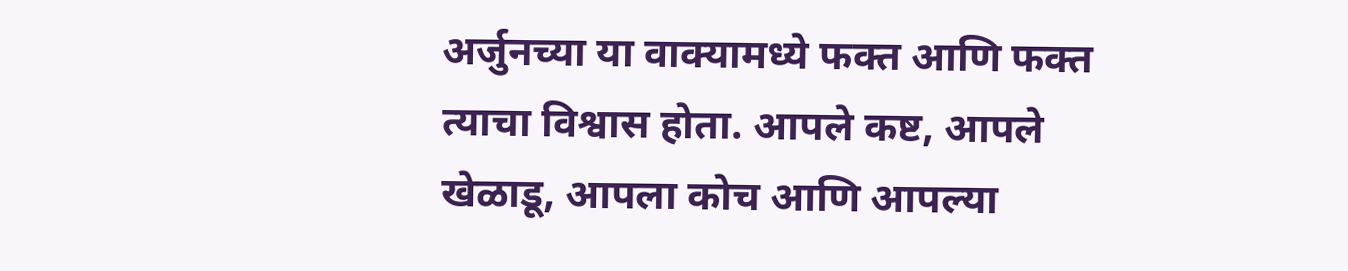अर्जुनच्या या वाक्यामध्ये फक्त आणि फक्त त्याचा विश्वास होता. आपले कष्ट, आपले खेळाडू, आपला कोच आणि आपल्या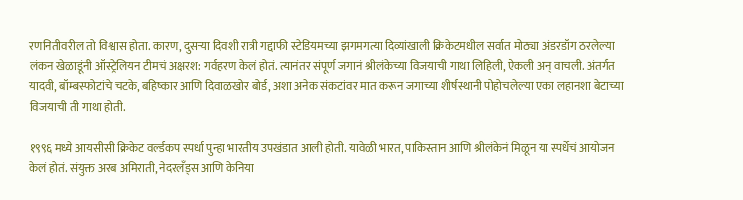रणनितीवरील तो विश्वास होता. कारण, दुसऱ्या दिवशी रात्री गद्दाफी स्टेडियमच्या झगमगत्या दिव्यांखाली क्रिकेटमधील सर्वात मोठ्या अंडरडॉग ठरलेल्या लंकन खेळाडूंनी ऑस्ट्रेलियन टीमचं अक्षरश: गर्वहरण केलं होतं. त्यानंतर संपूर्ण जगानं श्रीलंकेच्या विजयाची गाथा लिहिली, ऐकली अन् वाचली. अंतर्गत यादवी, बॉम्बस्फोटांचे चटके, बहिष्कार आणि दिवाळखोर बोर्ड, अशा अनेक संकटांवर मात करून जगाच्या शीर्षस्थानी पोहोचलेल्या एका लहानशा बेटाच्या विजयाची ती गाथा होती.

१९९६ मध्ये आयसीसी क्रिकेट वर्ल्डकप स्पर्धा पुन्हा भारतीय उपखंडात आली होती. यावेळी भारत, पाकिस्तान आणि श्रीलंकेनं मिळून या स्पर्धेचं आयोजन केलं होतं. संयुक्त अरब अमिराती, नेदरलँड्स आणि केनिया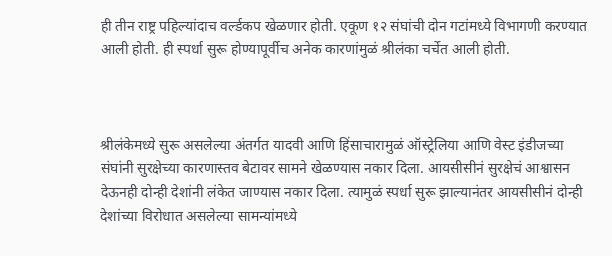ही तीन राष्ट्र पहिल्यांदाच वर्ल्डकप खेळणार होती. एकूण १२ संघांची दोन गटांमध्ये विभागणी करण्यात आली होती. ही स्पर्धा सुरू होण्यापूर्वीच अनेक कारणांमुळं श्रीलंका चर्चेत आली होती.



श्रीलंकेमध्ये सुरू असलेल्या अंतर्गत यादवी आणि हिंसाचारामुळं ऑस्ट्रेलिया आणि वेस्ट इंडीजच्या संघांनी सुरक्षेच्या कारणास्तव बेटावर सामने खेळण्यास नकार दिला. आयसीसीनं सुरक्षेचं आश्वासन देऊनही दोन्ही देशांनी लंकेत जाण्यास नकार दिला. त्यामुळं स्पर्धा सुरू झाल्यानंतर आयसीसीनं दोन्ही देशांच्या विरोधात असलेल्या सामन्यांमध्ये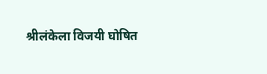श्रीलंकेला विजयी घोषित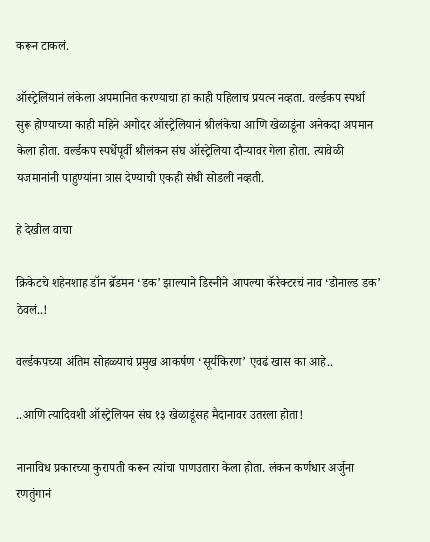करून टाकलं.

ऑस्ट्रेलियानं लंकेला अपमानित करण्याचा हा काही पहिलाच प्रयत्न नव्हता. वर्ल्डकप स्पर्धा सुरू होण्याच्या काही महिने अगोदर ऑस्ट्रेलियानं श्रीलंकेचा आणि खेळाडूंना अनेकदा अपमान केला होता. वर्ल्डकप स्पर्धेपूर्वी श्रीलंकन संघ ऑस्ट्रेलिया दौऱ्यावर गेला होता. त्यावेळी यजमानांनी पाहुण्यांना त्रास देण्याची एकही संधी सोडली नव्हती.

हे देखील वाचा

क्रिकेटचे शहेनशाह डॉन ब्रॅडमन ‘डक’ झाल्याने डिस्नीने आपल्या कॅरेक्टरचं नाव ‘डोनाल्ड डक’ ठेवलं..!

वर्ल्डकपच्या अंतिम सोहळ्याचं प्रमुख आकर्षण ‘सूर्यकिरण’ एवढं खास का आहे..

..आणि त्यादिवशी ऑस्ट्रेलियन संघ १३ खेळाडूंसह मैदानावर उतरला होता!

नानाविध प्रकारच्या कुरापती करून त्यांचा पाणउतारा केला होता. लंकन कर्णधार अर्जुना रणतुंगानं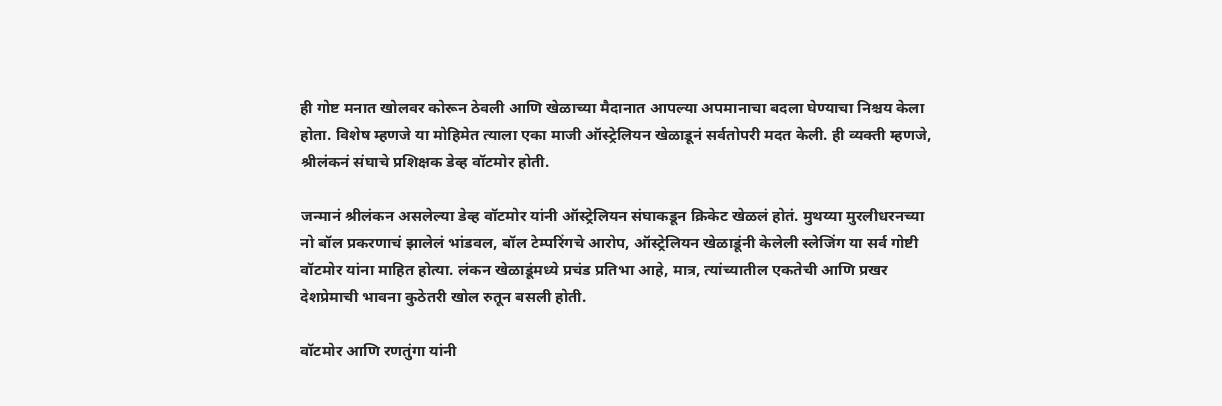ही गोष्ट मनात खोलवर कोरून ठेवली आणि खेळाच्या मैदानात आपल्या अपमानाचा बदला घेण्याचा निश्चय केला होता. विशेष म्हणजे या मोहिमेत त्याला एका माजी ऑस्ट्रेलियन खेळाडूनं सर्वतोपरी मदत केली. ही व्यक्ती म्हणजे, श्रीलंकनं संघाचे प्रशिक्षक डेव्ह वॉटमोर होती.

जन्मानं श्रीलंकन असलेल्या डेव्ह वॉटमोर यांनी ऑस्ट्रेलियन संघाकडून क्रिकेट खेळलं होतं. मुथय्या मुरलीधरनच्या नो बॉल प्रकरणाचं झालेलं भांडवल, बॉल टेम्परिंगचे आरोप, ऑस्ट्रेलियन खेळाडूंनी केलेली स्लेजिंग या सर्व गोष्टी वॉटमोर यांना माहित होत्या. लंकन खेळाडूंमध्ये प्रचंड प्रतिभा आहे, मात्र, त्यांच्यातील एकतेची आणि प्रखर देशप्रेमाची भावना कुठेतरी खोल रुतून बसली होती.

वॉटमोर आणि रणतुंगा यांनी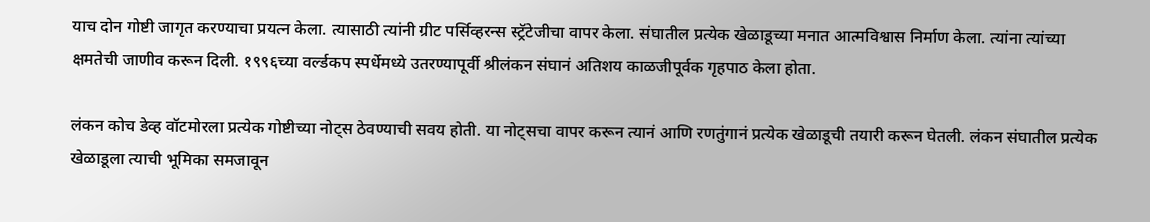याच दोन गोष्टी जागृत करण्याचा प्रयत्न केला. त्यासाठी त्यांनी ग्रीट पर्सिव्हरन्स स्ट्रॅटेजीचा वापर केला. संघातील प्रत्येक खेळाडूच्या मनात आत्मविश्वास निर्माण केला. त्यांना त्यांच्या क्षमतेची जाणीव करून दिली. १९९६च्या वर्ल्डकप स्पर्धेमध्ये उतरण्यापूर्वी श्रीलंकन संघानं अतिशय काळजीपूर्वक गृहपाठ केला होता.

लंकन कोच डेव्ह वॉटमोरला प्रत्येक गोष्टीच्या नोट्स ठेवण्याची सवय होती. या नोट्सचा वापर करून त्यानं आणि रणतुंगानं प्रत्येक खेळाडूची तयारी करून घेतली. लंकन संघातील प्रत्येक खेळाडूला त्याची भूमिका समजावून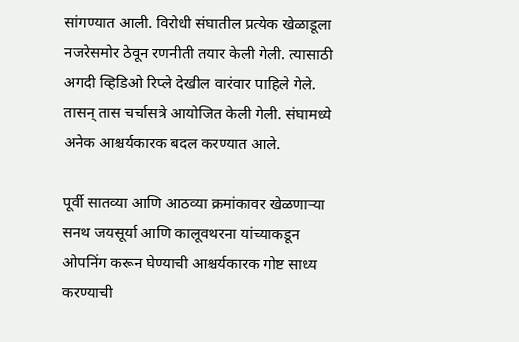सांगण्यात आली. विरोधी संघातील प्रत्येक खेळाडूला नजरेसमोर ठेवून रणनीती तयार केली गेली. त्यासाठी अगदी व्हिडिओ रिप्ले देखील वारंवार पाहिले गेले. तासन् तास चर्चासत्रे आयोजित केली गेली. संघामध्ये अनेक आश्चर्यकारक बदल करण्यात आले.

पूर्वी सातव्या आणि आठव्या क्रमांकावर खेळणाऱ्या सनथ जयसूर्या आणि कालूवथरना यांच्याकडून ओपनिंग करून घेण्याची आश्चर्यकारक गोष्ट साध्य करण्याची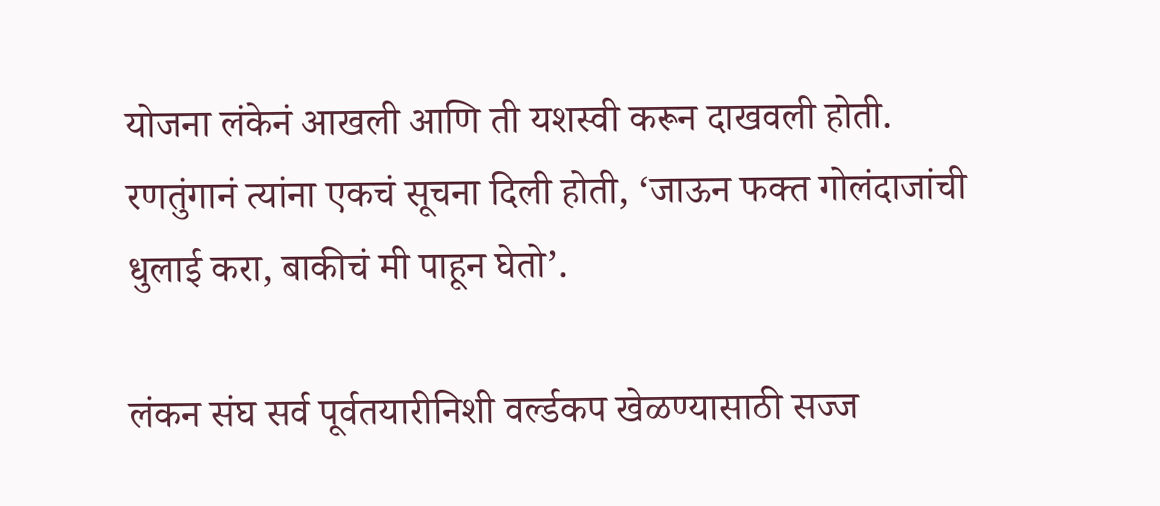योजना लंकेनं आखली आणि ती यशस्वी करून दाखवली होती. रणतुंगानं त्यांना एकचं सूचना दिली होती, ‘जाऊन फक्त गोलंदाजांची धुलाई करा, बाकीचं मी पाहून घेतो’.

लंकन संघ सर्व पूर्वतयारीनिशी वर्ल्डकप खेळण्यासाठी सज्ज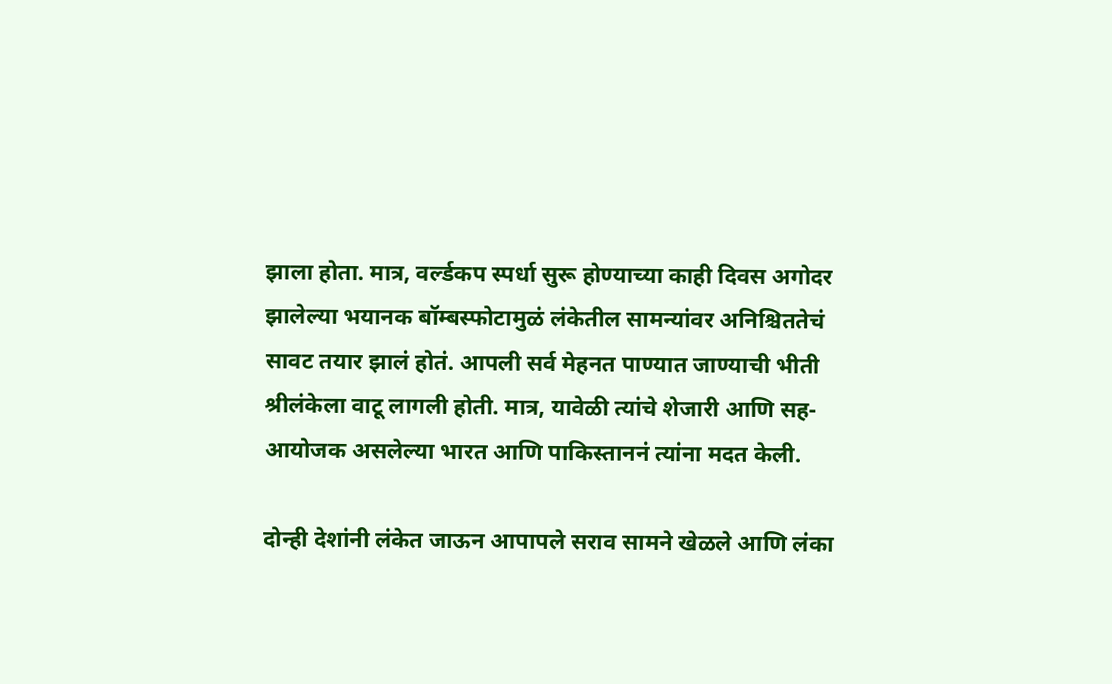झाला होता. मात्र, वर्ल्डकप स्पर्धा सुरू होण्याच्या काही दिवस अगोदर झालेल्या भयानक बॉम्बस्फोटामुळं लंकेतील सामन्यांवर अनिश्चिततेचं सावट तयार झालं होतं. आपली सर्व मेहनत पाण्यात जाण्याची भीती श्रीलंकेला वाटू लागली होती. मात्र, यावेळी त्यांचे शेजारी आणि सह-आयोजक असलेल्या भारत आणि पाकिस्ताननं त्यांना मदत केली.

दोन्ही देशांनी लंकेत जाऊन आपापले सराव सामने खेळले आणि लंका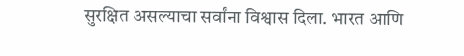सुरक्षित असल्याचा सर्वांना विश्वास दिला. भारत आणि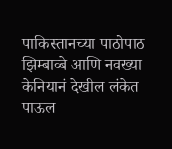पाकिस्तानच्या पाठोपाठ झिम्बाव्बे आणि नवख्या केनियानं देखील लंकेत पाऊल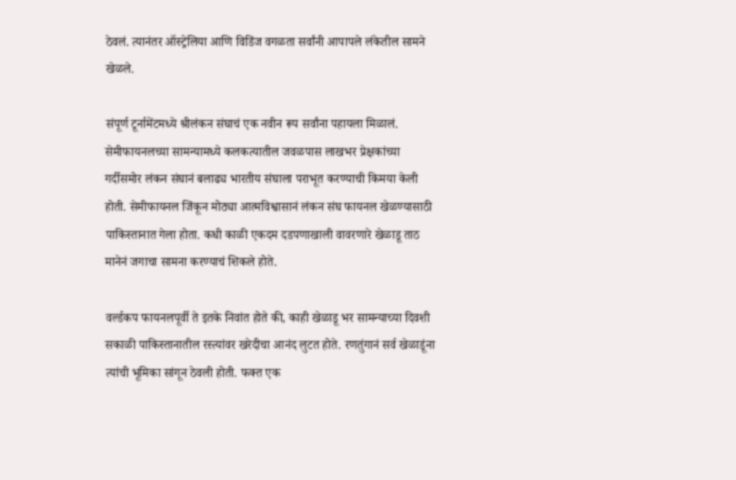ठेवलं. त्यानंतर ऑस्ट्रेलिया आणि विडिंज वगळता सर्वांनी आपापले लंकेतील सामने खेळले.

संपूर्ण टूर्नामेंटमध्ये श्रीलंकन संघाचं एक नवीन रूप सर्वांना पहायला मिळालं. सेमीफायनलच्या सामन्यामध्ये कलकत्यातील जवळपास लाखभर प्रेक्षकांच्या गर्दीसमोर लंकन संघानं बलाढ्य भारतीय संघाला पराभूत करण्याची किमया केली होती. सेमीफायनल जिंकून मोठ्या आत्मविश्वासानं लंकन संघ फायनल खेळण्यासाठी पाकिस्तानात गेला होता. कधी काळी एकदम दडपणाखाली वावरणारे खेळाडू ताठ मानेनं जगाचा सामना करण्याचं शिकले होते.

वर्ल्डकप फायनलपूर्वी ते इतके निवांत होते की, काही खेळाडू भर सामन्याच्या दिवशी सकाळी पाकिस्तानातील रस्त्यांवर खरेदीचा आनंद लुटत होते. रणतुंगानं सर्व खेळाडूंना त्यांची भूमिका सांगून ठेवली होती. फक्त एक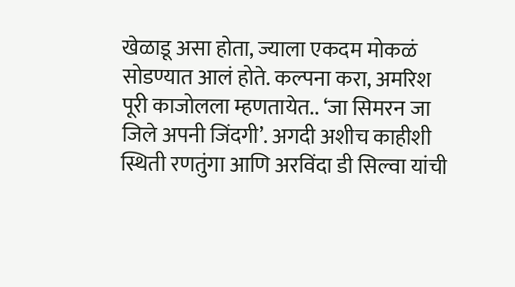खेळाडू असा होता, ज्याला एकदम मोकळं सोडण्यात आलं होते. कल्पना करा, अमरिश पूरी काजोलला म्हणतायेत.. ‘जा सिमरन जा जिले अपनी जिंदगी’. अगदी अशीच काहीशी स्थिती रणतुंगा आणि अरविंदा डी सिल्वा यांची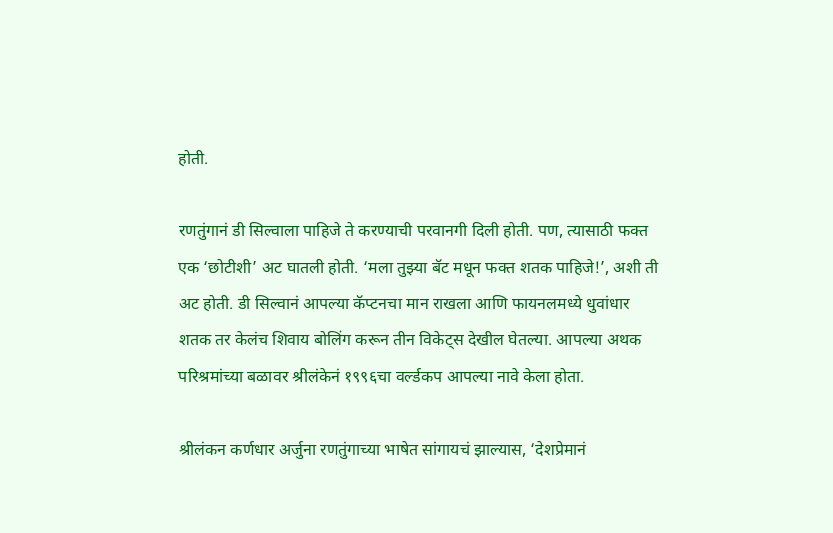होती.

रणतुंगानं डी सिल्वाला पाहिजे ते करण्याची परवानगी दिली होती. पण, त्यासाठी फक्त एक ‘छोटीशी’ अट घातली होती. ‘मला तुझ्या बॅट मधून फक्त शतक पाहिजे!’, अशी ती अट होती. डी सिल्वानं आपल्या कॅप्टनचा मान राखला आणि फायनलमध्ये धुवांधार शतक तर केलंच शिवाय बोलिंग करून तीन विकेट्स देखील घेतल्या. आपल्या अथक परिश्रमांच्या बळावर श्रीलंकेनं १९९६चा वर्ल्डकप आपल्या नावे केला होता.

श्रीलंकन कर्णधार अर्जुना रणतुंगाच्या भाषेत सांगायचं झाल्यास, ‘देशप्रेमानं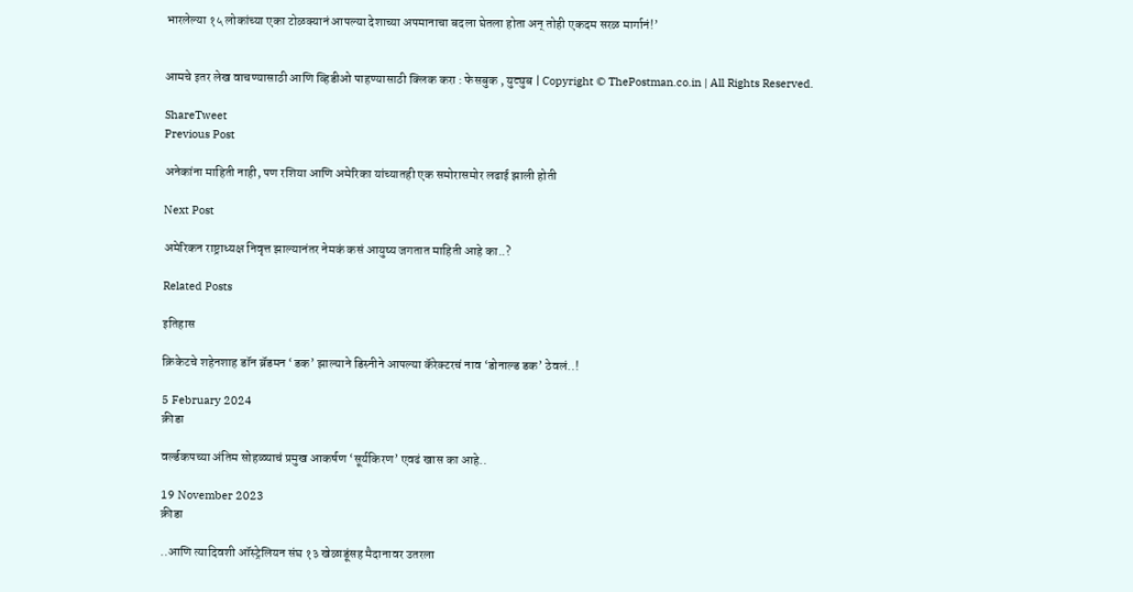भारलेल्या १५ लोकांच्या एका टोळक्यानं आपल्या देशाच्या अपमानाचा बदला घेतला होता अन् तोही एकदम सरळ मार्गानं!’


आमचे इतर लेख वाचण्यासाठी आणि व्हिडीओ पाहण्यासाठी क्लिक करा : फेसबुक , युट्युब | Copyright © ThePostman.co.in | All Rights Reserved.

ShareTweet
Previous Post

अनेकांना माहिती नाही, पण रशिया आणि अमेरिका यांच्यातही एक समोरासमोर लढाई झाली होती

Next Post

अमेरिकन राष्ट्राध्यक्ष निवृत्त झाल्यानंतर नेमकं कसं आयुष्य जगतात माहिती आहे का..?

Related Posts

इतिहास

क्रिकेटचे शहेनशाह डॉन ब्रॅडमन ‘डक’ झाल्याने डिस्नीने आपल्या कॅरेक्टरचं नाव ‘डोनाल्ड डक’ ठेवलं..!

5 February 2024
क्रीडा

वर्ल्डकपच्या अंतिम सोहळ्याचं प्रमुख आकर्षण ‘सूर्यकिरण’ एवढं खास का आहे..

19 November 2023
क्रीडा

..आणि त्यादिवशी ऑस्ट्रेलियन संघ १३ खेळाडूंसह मैदानावर उतरला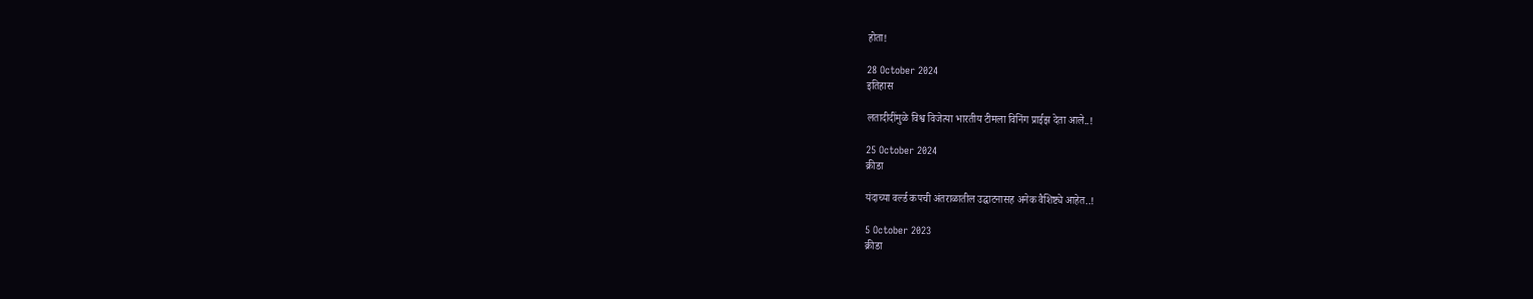होता!

28 October 2024
इतिहास

लतादीदींमुळे विश्व विजेत्या भारतीय टीमला विनिंग प्राईझ देता आले..!

25 October 2024
क्रीडा

यंदाच्या वर्ल्ड कपची अंतराळातील उद्घाटनासह अनेक वैशिष्ट्ये आहेत..!

5 October 2023
क्रीडा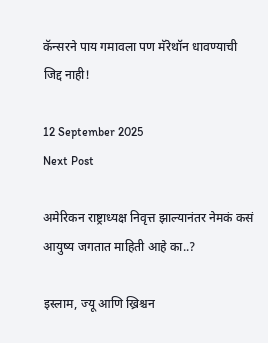कॅन्सरने पाय गमावला पण मॅरेथॉन धावण्याची जिद्द नाही!

12 September 2025
Next Post

अमेरिकन राष्ट्राध्यक्ष निवृत्त झाल्यानंतर नेमकं कसं आयुष्य जगतात माहिती आहे का..?

इस्लाम, ज्यू आणि ख्रिश्चन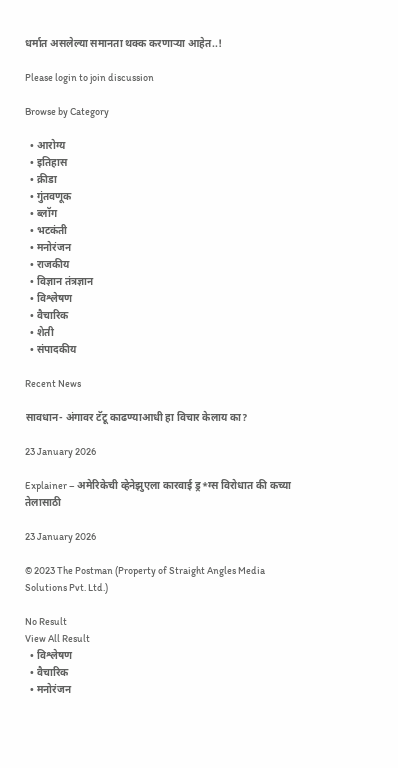धर्मात असलेल्या समानता थक्क करणाऱ्या आहेत..!

Please login to join discussion

Browse by Category

  • आरोग्य
  • इतिहास
  • क्रीडा
  • गुंतवणूक
  • ब्लॉग
  • भटकंती
  • मनोरंजन
  • राजकीय
  • विज्ञान तंत्रज्ञान
  • विश्लेषण
  • वैचारिक
  • शेती
  • संपादकीय

Recent News

सावधान- अंगावर टॅटू काढण्याआधी हा विचार केलाय का?

23 January 2026

Explainer – अमेरिकेची व्हेनेझुएला कारवाई ड्र*ग्स विरोधात की कच्या तेलासाठी

23 January 2026

© 2023 The Postman (Property of Straight Angles Media Solutions Pvt. Ltd.)

No Result
View All Result
  • विश्लेषण
  • वैचारिक
  • मनोरंजन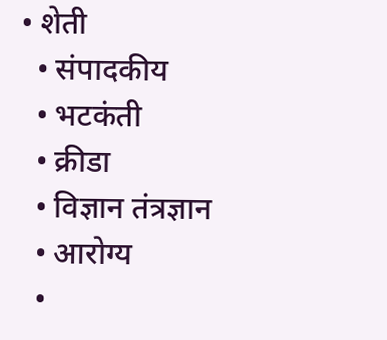• शेती
  • संपादकीय
  • भटकंती
  • क्रीडा
  • विज्ञान तंत्रज्ञान
  • आरोग्य
  •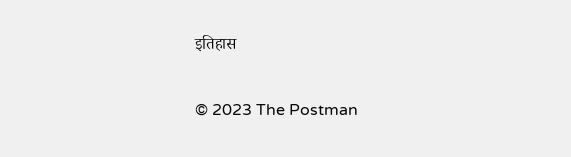इतिहास

© 2023 The Postman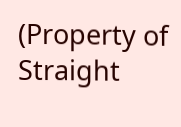(Property of Straight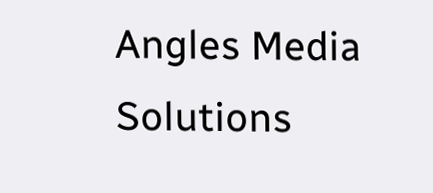Angles Media Solutions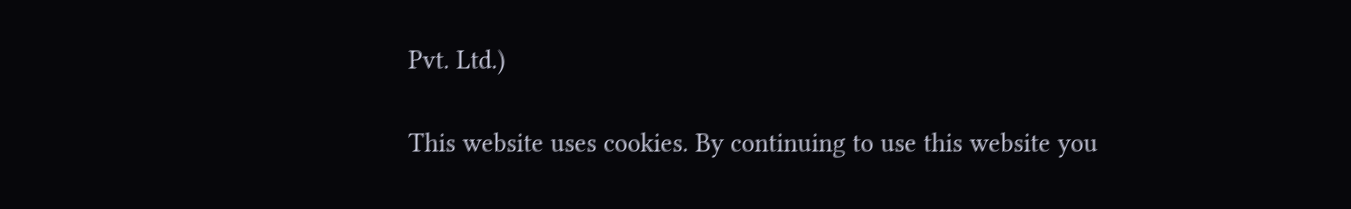Pvt. Ltd.)

This website uses cookies. By continuing to use this website you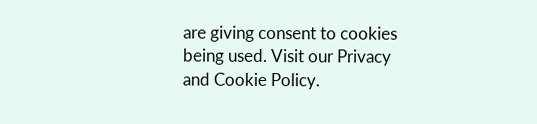are giving consent to cookies being used. Visit our Privacy and Cookie Policy.